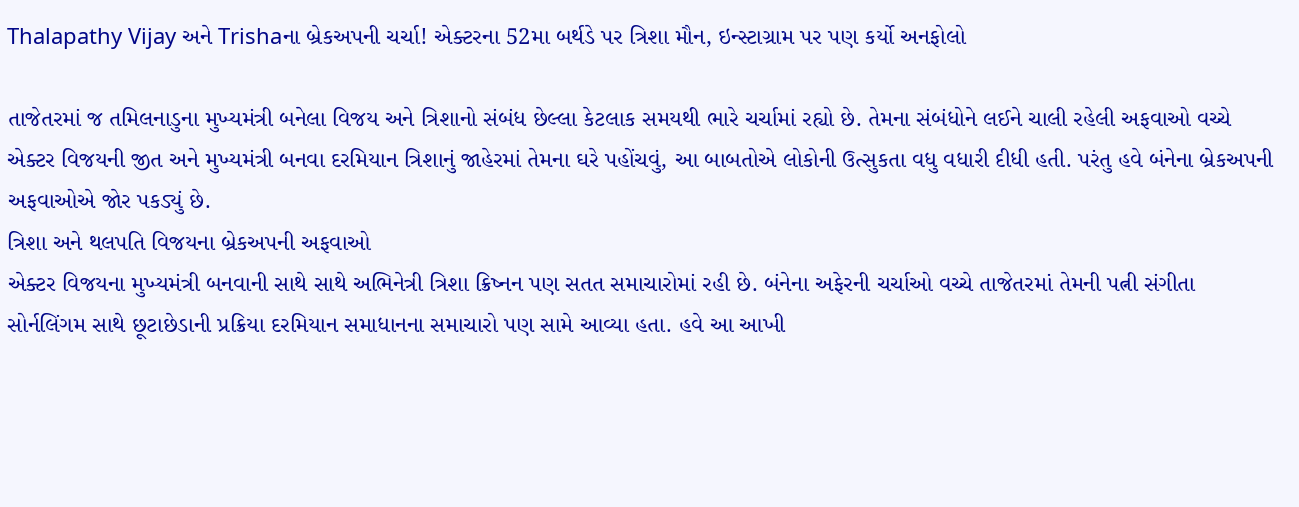Thalapathy Vijay અને Trishaના બ્રેકઅપની ચર્ચા! એક્ટરના 52મા બર્થડે પર ત્રિશા મૌન, ઇન્સ્ટાગ્રામ પર પણ કર્યો અનફોલો

તાજેતરમાં જ તમિલનાડુના મુખ્યમંત્રી બનેલા વિજય અને ત્રિશાનો સંબંધ છેલ્લા કેટલાક સમયથી ભારે ચર્ચામાં રહ્યો છે. તેમના સંબંધોને લઈને ચાલી રહેલી અફવાઓ વચ્ચે એક્ટર વિજયની જીત અને મુખ્યમંત્રી બનવા દરમિયાન ત્રિશાનું જાહેરમાં તેમના ઘરે પહોંચવું, આ બાબતોએ લોકોની ઉત્સુકતા વધુ વધારી દીધી હતી. પરંતુ હવે બંનેના બ્રેકઅપની અફવાઓએ જોર પકડ્યું છે.
ત્રિશા અને થલપતિ વિજયના બ્રેકઅપની અફવાઓ
એક્ટર વિજયના મુખ્યમંત્રી બનવાની સાથે સાથે અભિનેત્રી ત્રિશા ક્રિષ્નન પણ સતત સમાચારોમાં રહી છે. બંનેના અફેરની ચર્ચાઓ વચ્ચે તાજેતરમાં તેમની પત્ની સંગીતા સોર્નલિંગમ સાથે છૂટાછેડાની પ્રક્રિયા દરમિયાન સમાધાનના સમાચારો પણ સામે આવ્યા હતા. હવે આ આખી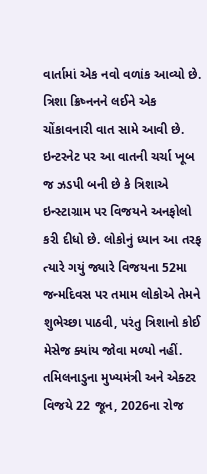વાર્તામાં એક નવો વળાંક આવ્યો છે. ત્રિશા ક્રિષ્નનને લઈને એક ચોંકાવનારી વાત સામે આવી છે. ઇન્ટરનેટ પર આ વાતની ચર્ચા ખૂબ જ ઝડપી બની છે કે ત્રિશાએ ઇન્સ્ટાગ્રામ પર વિજયને અનફોલો કરી દીધો છે. લોકોનું ધ્યાન આ તરફ ત્યારે ગયું જ્યારે વિજયના 52મા જન્મદિવસ પર તમામ લોકોએ તેમને શુભેચ્છા પાઠવી, પરંતુ ત્રિશાનો કોઈ મેસેજ ક્યાંય જોવા મળ્યો નહીં.
તમિલનાડુના મુખ્યમંત્રી અને એક્ટર વિજયે 22 જૂન, 2026ના રોજ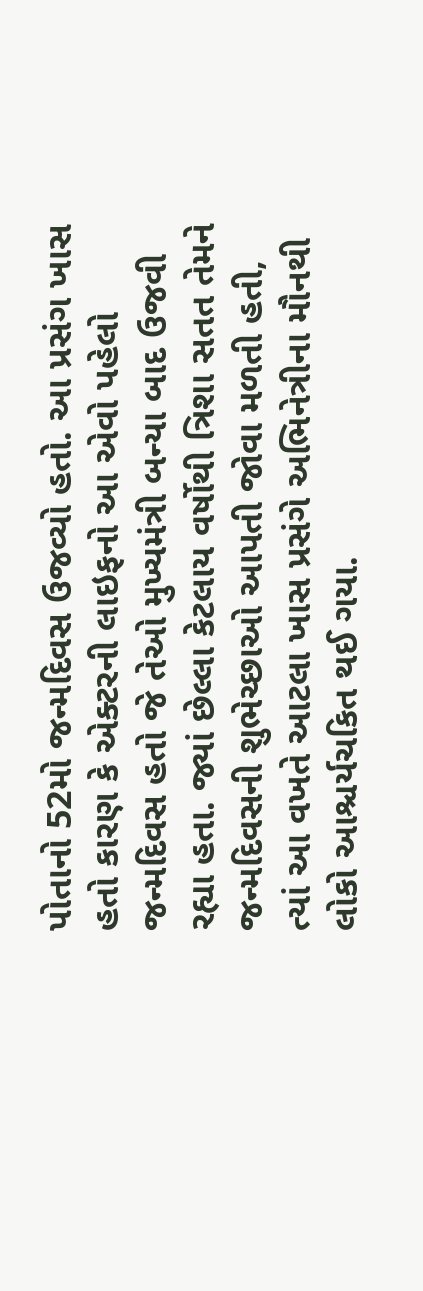પોતાનો 52મો જન્મદિવસ ઉજવ્યો હતો. આ પ્રસંગ ખાસ હતો કારણ કે એક્ટરની લાઇફનો આ એવો પહેલો જન્મદિવસ હતો જે તેઓ મુખ્યમંત્રી બન્યા બાદ ઉજવી રહ્યા હતા. જ્યાં છેલ્લા કેટલાય વર્ષોથી ત્રિશા સતત તેમને જન્મદિવસની શુભેચ્છાઓ આપતી જોવા મળતી હતી, ત્યાં આ વખતે આટલા ખાસ પ્રસંગે અભિનેત્રીના મૌનથી લોકો આશ્ચર્યચકિત થઈ ગયા.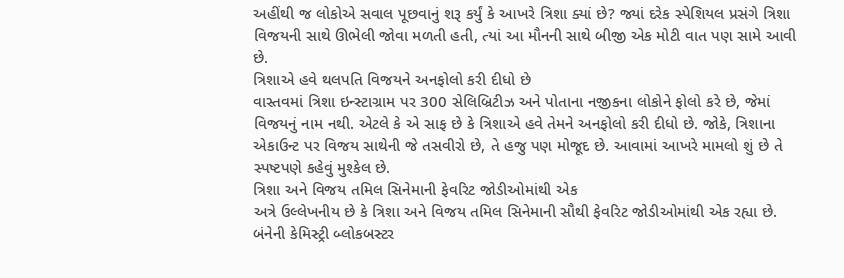અહીંથી જ લોકોએ સવાલ પૂછવાનું શરૂ કર્યું કે આખરે ત્રિશા ક્યાં છે? જ્યાં દરેક સ્પેશિયલ પ્રસંગે ત્રિશા વિજયની સાથે ઊભેલી જોવા મળતી હતી, ત્યાં આ મૌનની સાથે બીજી એક મોટી વાત પણ સામે આવી છે.
ત્રિશાએ હવે થલપતિ વિજયને અનફોલો કરી દીધો છે
વાસ્તવમાં ત્રિશા ઇન્સ્ટાગ્રામ પર 300 સેલિબ્રિટીઝ અને પોતાના નજીકના લોકોને ફોલો કરે છે, જેમાં વિજયનું નામ નથી. એટલે કે એ સાફ છે કે ત્રિશાએ હવે તેમને અનફોલો કરી દીધો છે. જોકે, ત્રિશાના એકાઉન્ટ પર વિજય સાથેની જે તસવીરો છે, તે હજુ પણ મોજૂદ છે. આવામાં આખરે મામલો શું છે તે સ્પષ્ટપણે કહેવું મુશ્કેલ છે.
ત્રિશા અને વિજય તમિલ સિનેમાની ફેવરિટ જોડીઓમાંથી એક
અત્રે ઉલ્લેખનીય છે કે ત્રિશા અને વિજય તમિલ સિનેમાની સૌથી ફેવરિટ જોડીઓમાંથી એક રહ્યા છે. બંનેની કેમિસ્ટ્રી બ્લોકબસ્ટર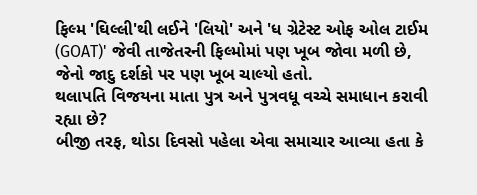ફિલ્મ 'ઘિલ્લી'થી લઈને 'લિયો' અને 'ધ ગ્રેટેસ્ટ ઓફ ઓલ ટાઈમ (GOAT)' જેવી તાજેતરની ફિલ્મોમાં પણ ખૂબ જોવા મળી છે, જેનો જાદુ દર્શકો પર પણ ખૂબ ચાલ્યો હતો.
થલાપતિ વિજયના માતા પુત્ર અને પુત્રવધૂ વચ્ચે સમાધાન કરાવી રહ્યા છે?
બીજી તરફ, થોડા દિવસો પહેલા એવા સમાચાર આવ્યા હતા કે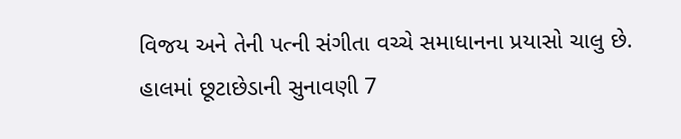વિજય અને તેની પત્ની સંગીતા વચ્ચે સમાધાનના પ્રયાસો ચાલુ છે. હાલમાં છૂટાછેડાની સુનાવણી 7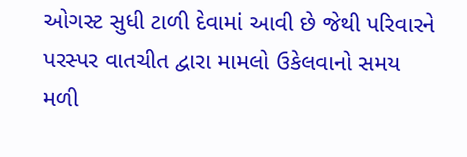ઓગસ્ટ સુધી ટાળી દેવામાં આવી છે જેથી પરિવારને પરસ્પર વાતચીત દ્વારા મામલો ઉકેલવાનો સમય મળી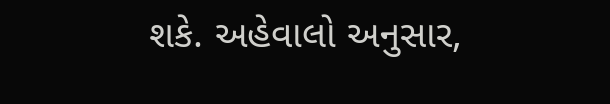શકે. અહેવાલો અનુસાર,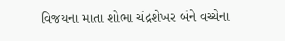વિજયના માતા શોભા ચંદ્રશેખર બંને વચ્ચેના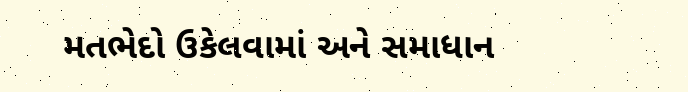મતભેદો ઉકેલવામાં અને સમાધાન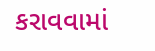કરાવવામાં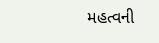મહત્વની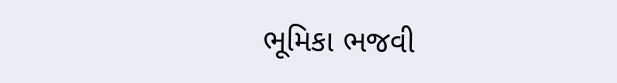ભૂમિકા ભજવી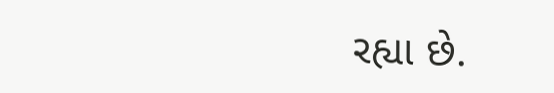રહ્યા છે.